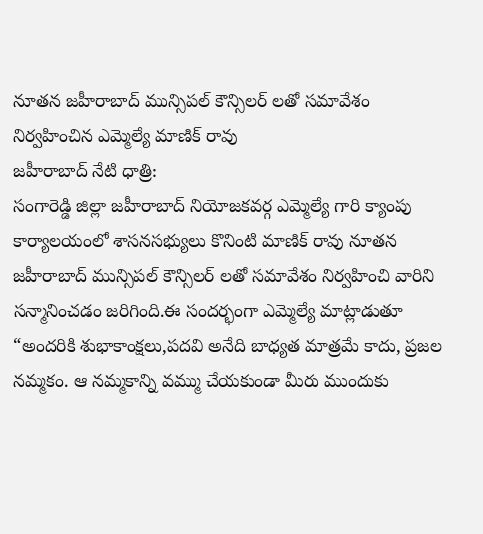నూతన జహీరాబాద్ మున్సిపల్ కౌన్సిలర్ లతో సమావేశం నిర్వహించిన ఎమ్మెల్యే మాణిక్ రావు
జహీరాబాద్ నేటి ధాత్రి:
సంగారెడ్డి జిల్లా జహీరాబాద్ నియోజకవర్గ ఎమ్మెల్యే గారి క్యాంపు కార్యాలయంలో శాసనసభ్యులు కొనింటి మాణిక్ రావు నూతన జహీరాబాద్ మున్సిపల్ కౌన్సిలర్ లతో సమావేశం నిర్వహించి వారిని సన్మానించడం జరిగింది.ఈ సందర్భంగా ఎమ్మెల్యే మాట్లాడుతూ “అందరికి శుభాకాంక్షలు,పదవి అనేది బాధ్యత మాత్రమే కాదు, ప్రజల నమ్మకం. ఆ నమ్మకాన్ని వమ్ము చేయకుండా మీరు ముందుకు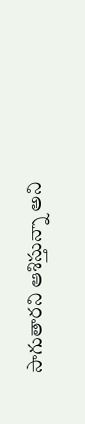సాగుతారని ఆశిస్తున్నా అని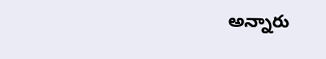అన్నారు